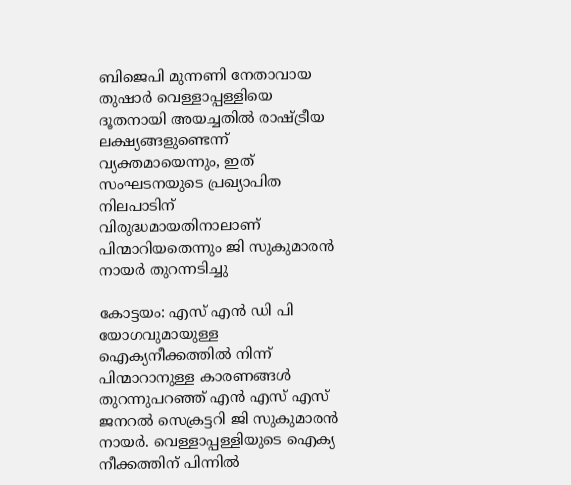ബിജെപി മുന്നണി നേതാവായ തുഷാർ വെള്ളാപ്പള്ളിയെ ദൂതനായി അയച്ചതിൽ രാഷ്ട്രീയ ലക്ഷ്യങ്ങളുണ്ടെന്ന് വ്യക്തമായെന്നും, ഇത് സംഘടനയുടെ പ്രഖ്യാപിത നിലപാടിന് വിരുദ്ധമായതിനാലാണ് പിന്മാറിയതെന്നും ജി സുകുമാരൻ നായർ തുറന്നടിച്ചു

കോട്ടയം: എസ് എൻ ഡി പി യോഗവുമായുള്ള ഐക്യനീക്കത്തിൽ നിന്ന് പിന്മാറാനുള്ള കാരണങ്ങൾ തുറന്നുപറഞ്ഞ് എൻ എസ് എസ് ജനറൽ സെക്രട്ടറി ജി സുകുമാരൻ നായർ. വെള്ളാപ്പള്ളിയുടെ ഐക്യ നീക്കത്തിന് പിന്നിൽ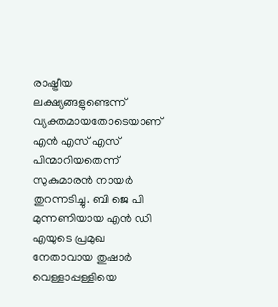രാഷ്ട്രീയ ലക്ഷ്യങ്ങളുണ്ടെന്ന് വ്യക്തമായതോടെയാണ് എൻ എസ് എസ് പിന്മാറിയതെന്ന് സുകുമാരൻ നായർ തുറന്നടിച്ചു. ബി ജെ പി മുന്നണിയായ എൻ ഡി എയുടെ പ്രമുഖ നേതാവായ തുഷാർ വെള്ളാപ്പള്ളിയെ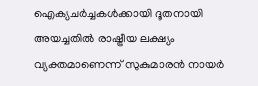ഐക്യചർച്ചകൾക്കായി ദൂതനായി അയച്ചതിൽ രാഷ്ട്രീയ ലക്ഷ്യം വ്യക്തമാണെന്ന് സുകുമാരൻ നായർ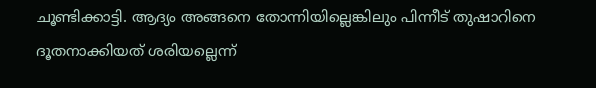ചൂണ്ടിക്കാട്ടി. ആദ്യം അങ്ങനെ തോന്നിയില്ലെങ്കിലും പിന്നീട് തുഷാറിനെ ദൂതനാക്കിയത് ശരിയല്ലെന്ന്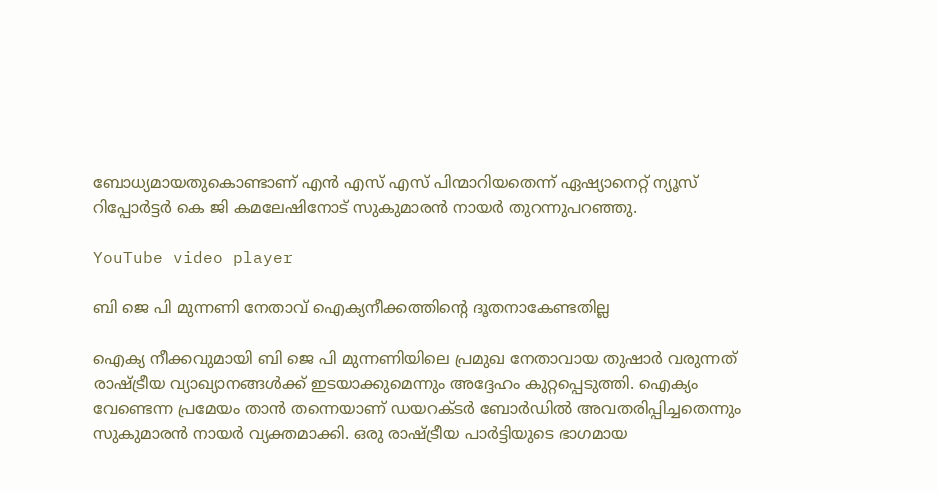ബോധ്യമായതുകൊണ്ടാണ് എൻ എസ് എസ് പിന്മാറിയതെന്ന് ഏഷ്യാനെറ്റ് ന്യൂസ് റിപ്പോർട്ടർ കെ ജി കമലേഷിനോട് സുകുമാരൻ നായർ തുറന്നുപറഞ്ഞു.

YouTube video player

ബി ജെ പി മുന്നണി നേതാവ് ഐക്യനീക്കത്തിന്‍റെ ദൂതനാകേണ്ടതില്ല

ഐക്യ നീക്കവുമായി ബി ജെ പി മുന്നണിയിലെ പ്രമുഖ നേതാവായ തുഷാർ വരുന്നത് രാഷ്ട്രീയ വ്യാഖ്യാനങ്ങൾക്ക് ഇടയാക്കുമെന്നും അദ്ദേഹം കുറ്റപ്പെടുത്തി. ഐക്യം വേണ്ടെന്ന പ്രമേയം താൻ തന്നെയാണ് ഡയറക്ടർ ബോർഡിൽ അവതരിപ്പിച്ചതെന്നും സുകുമാരൻ നായർ വ്യക്തമാക്കി. ഒരു രാഷ്ട്രീയ പാർട്ടിയുടെ ഭാഗമായ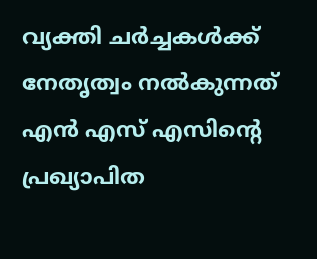വ്യക്തി ചർച്ചകൾക്ക് നേതൃത്വം നൽകുന്നത് എൻ എസ് എസിന്റെ പ്രഖ്യാപിത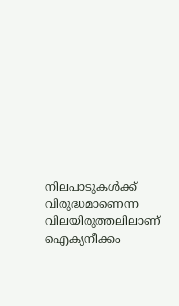നിലപാടുകൾക്ക് വിരുദ്ധമാണെന്ന വിലയിരുത്തലിലാണ് ഐക്യനീക്കം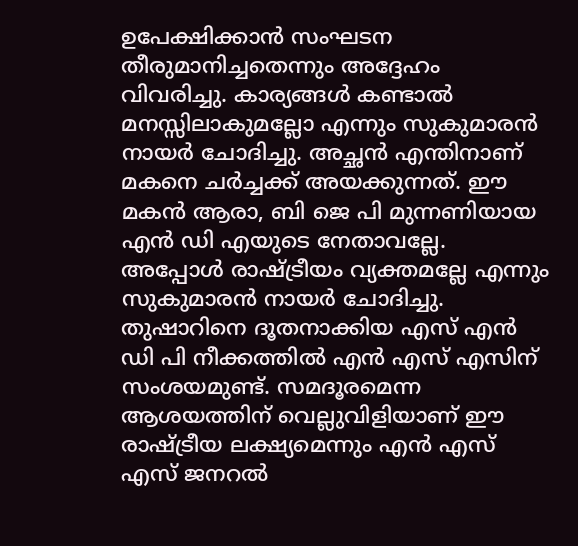ഉപേക്ഷിക്കാൻ സംഘടന തീരുമാനിച്ചതെന്നും അദ്ദേഹം വിവരിച്ചു. കാര്യങ്ങൾ കണ്ടാൽ മനസ്സിലാകുമല്ലോ എന്നും സുകുമാരൻ നായർ ചോദിച്ചു. അച്ഛൻ എന്തിനാണ് മകനെ ചർച്ചക്ക് അയക്കുന്നത്. ഈ മകൻ ആരാ, ബി ജെ പി മുന്നണിയായ എൻ ഡി എയുടെ നേതാവല്ലേ. അപ്പോൾ രാഷ്ട്രീയം വ്യക്തമല്ലേ എന്നും സുകുമാരൻ നായർ ചോദിച്ചു. തുഷാറിനെ ദൂതനാക്കിയ എസ് എൻ ഡി പി നീക്കത്തിൽ എൻ എസ് എസിന് സംശയമുണ്ട്. സമദൂരമെന്ന ആശയത്തിന് വെല്ലുവിളിയാണ് ഈ രാഷ്ട്രീയ ലക്ഷ്യമെന്നും എൻ എസ് എസ് ജനറൽ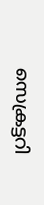സെക്രട്ടറി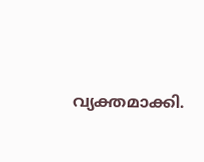വ്യക്തമാക്കി.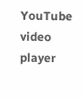YouTube video player